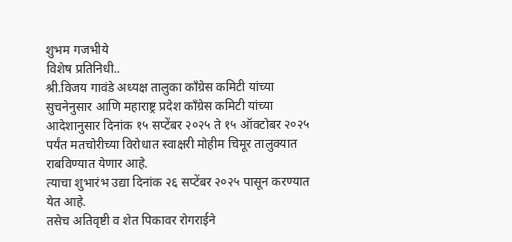शुभम गजभीये
विशेष प्रतिनिधी..
श्री.विजय गावंडे अध्यक्ष तालुका काँग्रेस कमिटी यांच्या सुचनेनुसार आणि महाराष्ट्र प्रदेश काँग्रेस कमिटी यांच्या आदेशानुसार दिनांक १५ सप्टेंबर २०२५ ते १५ ऑक्टोबर २०२५ पर्यंत मतचोरीच्या विरोधात स्वाक्षरी मोहीम चिमूर तालुक्यात राबविण्यात येणार आहे.
त्याचा शुभारंभ उद्या दिनांक २६ सप्टेंबर २०२५ पासून करण्यात येत आहे.
तसेच अतिवृष्टी व शेत पिकावर रोगराईने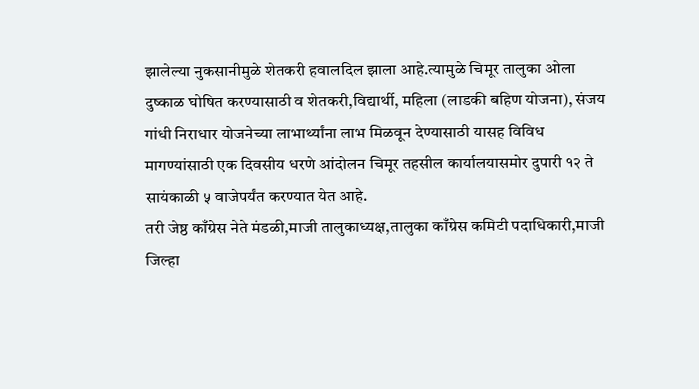झालेल्या नुकसानीमुळे शेतकरी हवालदिल झाला आहे.त्यामुळे चिमूर तालुका ओला दुष्काळ घोषित करण्यासाठी व शेतकरी,विद्यार्थी, महिला (लाडकी बहिण योजना), संजय गांधी निराधार योजनेच्या लाभार्थ्यांना लाभ मिळवून देण्यासाठी यासह विविध मागण्यांसाठी एक दिवसीय धरणे आंदोलन चिमूर तहसील कार्यालयासमोर दुपारी १२ ते सायंकाळी ५ वाजेपर्यंत करण्यात येत आहे.
तरी जेष्ठ काँग्रेस नेते मंडळी,माजी तालुकाध्यक्ष,तालुका काँग्रेस कमिटी पदाधिकारी,माजी जिल्हा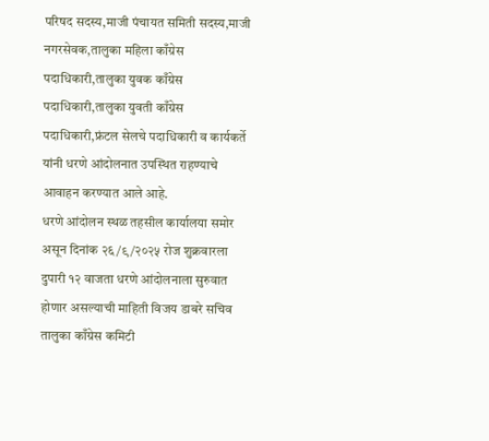परिषद सदस्य,माजी पंचायत समिती सदस्य,माजी नगरसेवक,तालुका महिला काँग्रेस पदाधिकारी,तालुका युवक काँग्रेस पदाधिकारी,तालुका युवती काँग्रेस पदाधिकारी,फ्रंटल सेलचे पदाधिकारी व कार्यकर्ते यांनी धरणे आंदोलनात उपस्थित राहण्याचे आवाहन करण्यात आले आहे.
धरणे आंदोलन स्थळ तहसील कार्यालया समोर असून दिनांक २६/९/२०२५ रोज शुक्रवारला दुपारी १२ वाजता धरणे आंदोलनाला सुरुवात होणार असल्याची माहिती विजय डाबरे सचिव तालुका काँग्रेस कमिटी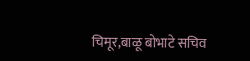चिमूर,बाळू बोभाटे सचिव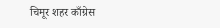चिमूर शहर काँग्रेस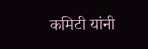कमिटी यांनी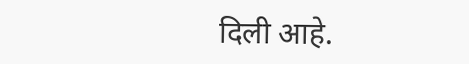दिली आहे.